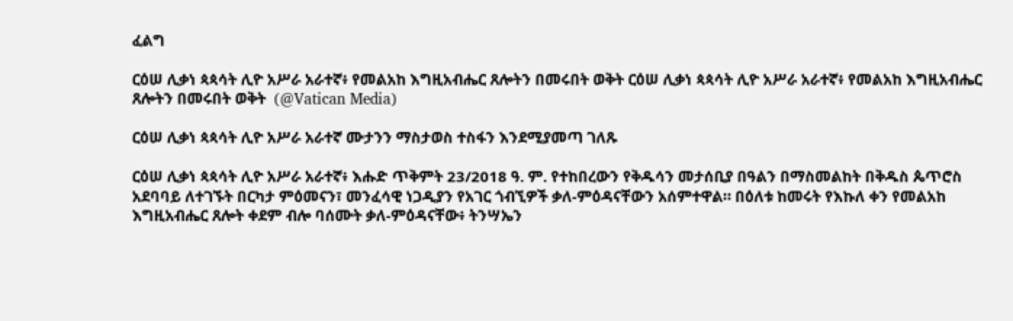ፈልግ

ርዕሠ ሊቃነ ጳጳሳት ሊዮ አሥራ አራተኛ፥ የመልአከ እግዚአብሔር ጸሎትን በመሩበት ወቅት ርዕሠ ሊቃነ ጳጳሳት ሊዮ አሥራ አራተኛ፥ የመልአከ እግዚአብሔር ጸሎትን በመሩበት ወቅት  (@Vatican Media)

ርዕሠ ሊቃነ ጳጳሳት ሊዮ አሥራ አራተኛ ሙታንን ማስታወስ ተስፋን እንደሚያመጣ ገለጹ

ርዕሠ ሊቃነ ጳጳሳት ሊዮ አሥራ አራተኛ፥ እሑድ ጥቅምት 23/2018 ዓ. ም. የተከበረውን የቅዱሳን መታሰቢያ በዓልን በማስመልከት በቅዱስ ጴጥሮስ አደባባይ ለተገኙት በርካታ ምዕመናን፣ መንፈሳዊ ነጋዲያን የአገር ጎብኚዎች ቃለ-ምዕዳናቸውን አሰምተዋል። በዕለቱ ከመሩት የእኩለ ቀን የመልአከ እግዚአብሔር ጸሎት ቀደም ብሎ ባሰሙት ቃለ-ምዕዳናቸው፥ ትንሣኤን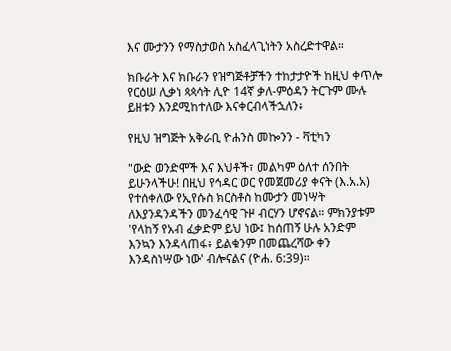እና ሙታንን የማስታወስ አስፈላጊነትን አስረድተዋል።

ክቡራት እና ክቡራን የዝግጅቶቻችን ተከታታዮች ከዚህ ቀጥሎ የርዕሠ ሊቃነ ጳጳሳት ሊዮ 14ኛ ቃለ-ምዕዳን ትርጉም ሙሉ ይዘቱን እንደሚከተለው እናቀርብላችኋለን፥

የዚህ ዝግጅት አቅራቢ ዮሐንስ መኰንን - ቫቲካን

"ውድ ወንድሞች እና እህቶች፣ መልካም ዕለተ ሰንበት ይሁንላችሁ! በዚህ የኅዳር ወር የመጀመሪያ ቀናት (እ.አ.አ) የተሰቀለው የኢየሱስ ክርስቶስ ከሙታን መነሣት ለእያንዳንዳችን መንፈሳዊ ጉዞ ብርሃን ሆኖናል። ምክንያቱም 'የላከኝ የአብ ፈቃድም ይህ ነው፤ ከሰጠኝ ሁሉ አንድም እንኳን እንዳላጠፋ፥ ይልቁንም በመጨረሻው ቀን እንዳስነሣው ነው' ብሎናልና (ዮሐ. 6:39)።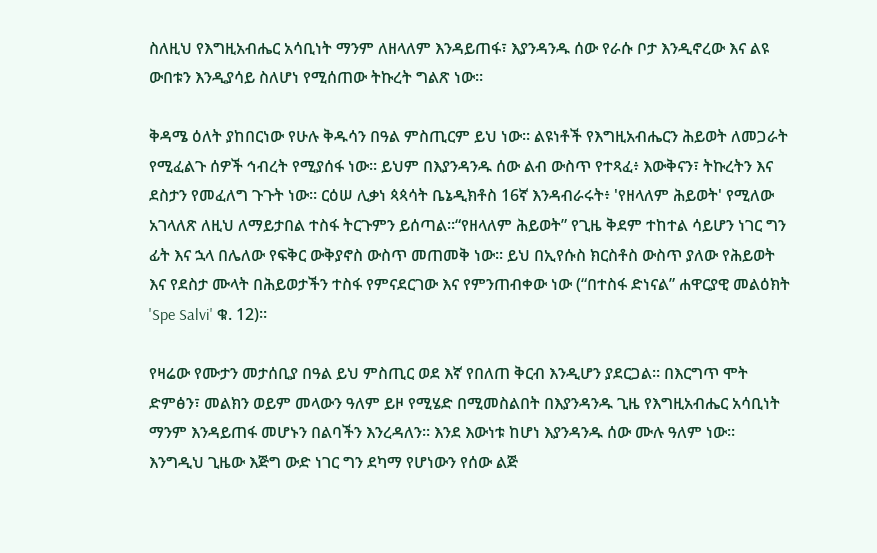ስለዚህ የእግዚአብሔር አሳቢነት ማንም ለዘላለም እንዳይጠፋ፣ እያንዳንዱ ሰው የራሱ ቦታ እንዲኖረው እና ልዩ ውበቱን እንዲያሳይ ስለሆነ የሚሰጠው ትኩረት ግልጽ ነው።

ቅዳሜ ዕለት ያከበርነው የሁሉ ቅዱሳን በዓል ምስጢርም ይህ ነው። ልዩነቶች የእግዚአብሔርን ሕይወት ለመጋራት የሚፈልጉ ሰዎች ኅብረት የሚያሰፋ ነው። ይህም በእያንዳንዱ ሰው ልብ ውስጥ የተጻፈ፥ እውቅናን፣ ትኩረትን እና ደስታን የመፈለግ ጉጉት ነው። ርዕሠ ሊቃነ ጳጳሳት ቤኔዲክቶስ 16ኛ እንዳብራሩት፥ 'የዘላለም ሕይወት' የሚለው አገላለጽ ለዚህ ለማይታበል ተስፋ ትርጉምን ይሰጣል።“የዘላለም ሕይወት” የጊዜ ቅደም ተከተል ሳይሆን ነገር ግን ፊት እና ኋላ በሌለው የፍቅር ውቅያኖስ ውስጥ መጠመቅ ነው። ይህ በኢየሱስ ክርስቶስ ውስጥ ያለው የሕይወት እና የደስታ ሙላት በሕይወታችን ተስፋ የምናደርገው እና የምንጠብቀው ነው (“በተስፋ ድነናል” ሐዋርያዊ መልዕክት 'Spe Salvi' ቁ. 12)።

የዛሬው የሙታን መታሰቢያ በዓል ይህ ምስጢር ወደ እኛ የበለጠ ቅርብ እንዲሆን ያደርጋል። በእርግጥ ሞት ድምፅን፣ መልክን ወይም መላውን ዓለም ይዞ የሚሄድ በሚመስልበት በእያንዳንዱ ጊዜ የእግዚአብሔር አሳቢነት ማንም እንዳይጠፋ መሆኑን በልባችን እንረዳለን። እንደ እውነቱ ከሆነ እያንዳንዱ ሰው ሙሉ ዓለም ነው። እንግዲህ ጊዜው እጅግ ውድ ነገር ግን ደካማ የሆነውን የሰው ልጅ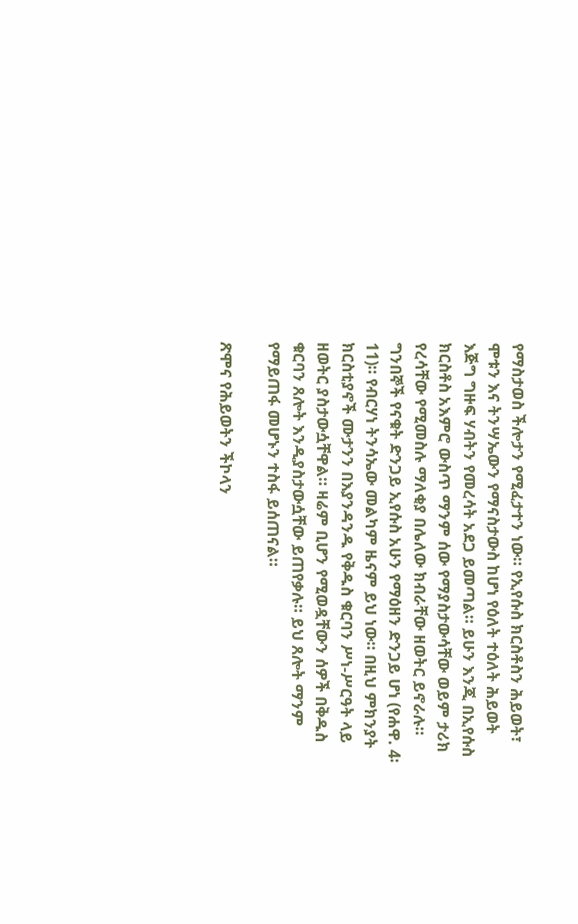የማስታወስ ችሎታን የሚፈታተን ነው። የኢየሱስ ክርስቶስን ሕይወት፣ ሞቱን እና ትንሣኤውን የማናስታውስ ከሆነ የዕለት ተዕለት ሕይወት እጅግ ግዙፍ ሃብትን የመረሳት አደጋ ይመጣል። ይሁን እንጂ በኢየሱስ ክርስቶስ አእምሮ ውስጥ ማንም ሰው የማያስታውሳቸው ወይም ታሪክ የረሳቸው የሚመስሉ ማለቂያ በሌለው ክብራቸው ዘወትር ይኖራሉ። ግንበኞች የናቁት ድንጋይ ኢየሱስ አሁን የማዕዘን ድንጋይ ሆነ (የሐዋ. 4፡11)። የብርሃነ ትንሳኤው መልካም ዜናም ይህ ነው። በዚህ ምክንያት ክርስቲያኖች ሙታንን በእያንዳንዱ የቅዱስ ቁርባን ሥነ-ሥርዓት ላይ ዘወትር ያስታውሷቸዋል። ዛሬም ቢሆን የሚወዷቸውን ሰዎች በቅዱስ ቁርባን ጸሎት እንዲያስታውሷቸው ይጠየቃሉ። ይህ ጸሎት ማንም የማይጠፋ መሆኑን ተስፋ ይሰጠናል።

ጽሞና የሕይወትን ችኮላን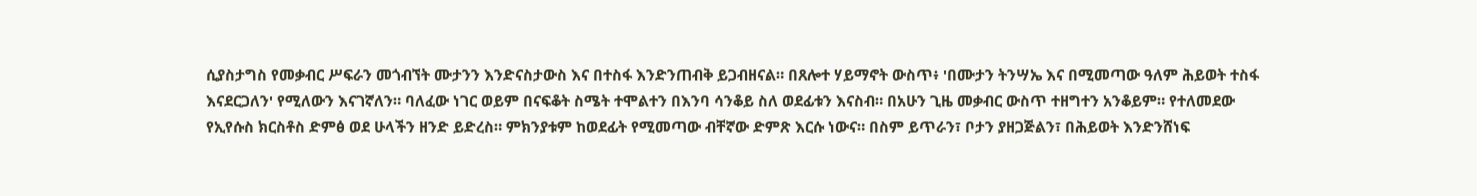ሲያስታግስ የመቃብር ሥፍራን መጎብኘት ሙታንን እንድናስታውስ እና በተስፋ እንድንጠብቅ ይጋብዘናል። በጸሎተ ሃይማኖት ውስጥ፥ 'በሙታን ትንሣኤ እና በሚመጣው ዓለም ሕይወት ተስፋ እናደርጋለን' የሚለውን እናገኛለን። ባለፈው ነገር ወይም በናፍቆት ስሜት ተሞልተን በእንባ ሳንቆይ ስለ ወደፊቱን እናስብ። በአሁን ጊዜ መቃብር ውስጥ ተዘግተን አንቆይም። የተለመደው የኢየሱስ ክርስቶስ ድምፅ ወደ ሁላችን ዘንድ ይድረስ። ምክንያቱም ከወደፊት የሚመጣው ብቸኛው ድምጽ እርሱ ነውና። በስም ይጥራን፣ ቦታን ያዘጋጅልን፣ በሕይወት እንድንሸነፍ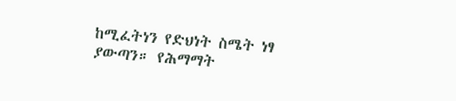ከሚፈትነን የድህነት ስሜት ነፃ ያውጣን። የሕማማት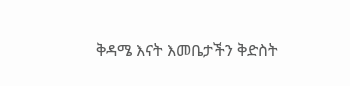ቅዳሜ እናት እመቤታችን ቅድስት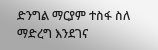ድንግል ማርያም ተስፋ ስለ ማድረግ እንደገና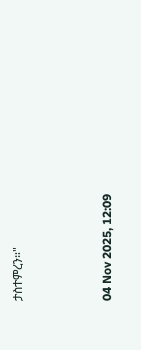ታስተምረን።"



04 Nov 2025, 12:09